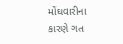મોંઘવારીના કારણે ગત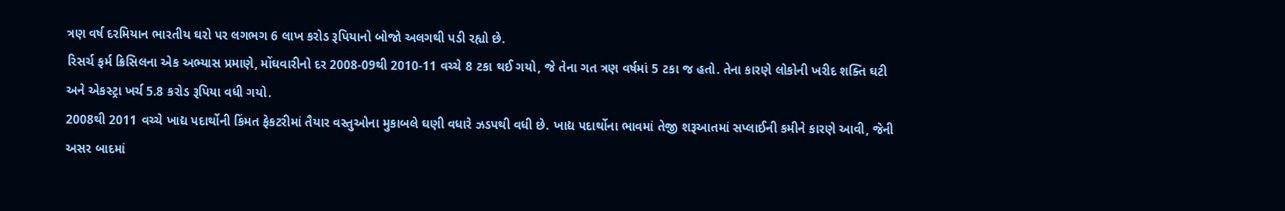ત્રણ વર્ષ દરમિયાન ભારતીય ઘરો પર લગભગ 6 લાખ કરોડ રૂપિયાનો બોજો અલગથી પડી રહ્યો છે.
રિસર્ચ ફર્મ ક્રિસિલના એક અભ્યાસ પ્રમાણે, મોંઘવારીનો દર 2008-09થી 2010-11 વચ્ચે 8 ટકા થઈ ગયો, જે તેના ગત ત્રણ વર્ષમાં 5 ટકા જ હતો. તેના કારણે લોકોની ખરીદ શક્તિ ઘટી અને એકસ્ટ્રા ખર્ચ 5.8 કરોડ રૂપિયા વધી ગયો.
2008થી 2011 વચ્ચે ખાદ્ય પદાર્થોની કિંમત ફેકટરીમાં તૈયાર વસ્તુઓના મુકાબલે ઘણી વધારે ઝડપથી વધી છે. ખાદ્ય પદાર્થોના ભાવમાં તેજી શરૂઆતમાં સપ્લાઈની કમીને કારણે આવી, જેની અસર બાદમાં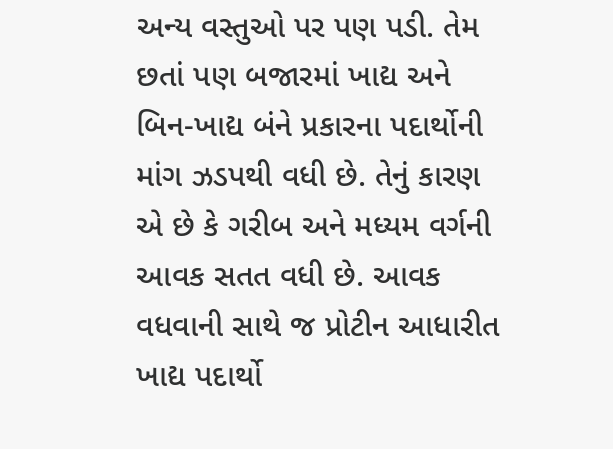અન્ય વસ્તુઓ પર પણ પડી. તેમ છતાં પણ બજારમાં ખાદ્ય અને બિન-ખાદ્ય બંને પ્રકારના પદાર્થોની માંગ ઝડપથી વધી છે. તેનું કારણ એ છે કે ગરીબ અને મધ્યમ વર્ગની આવક સતત વધી છે. આવક વધવાની સાથે જ પ્રોટીન આધારીત ખાદ્ય પદાર્થો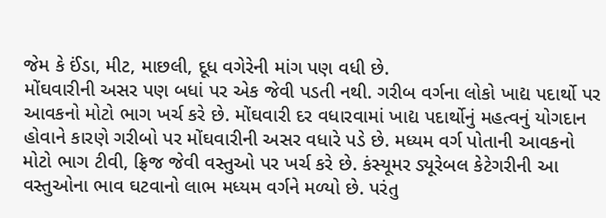જેમ કે ઈંડા, મીટ, માછલી, દૂધ વગેરેની માંગ પણ વધી છે.
મોંઘવારીની અસર પણ બધાં પર એક જેવી પડતી નથી. ગરીબ વર્ગના લોકો ખાદ્ય પદાર્થો પર આવકનો મોટો ભાગ ખર્ચ કરે છે. મોંઘવારી દર વધારવામાં ખાદ્ય પદાર્થોનું મહત્વનું યોગદાન હોવાને કારણે ગરીબો પર મોંઘવારીની અસર વધારે પડે છે. મધ્યમ વર્ગ પોતાની આવકનો મોટો ભાગ ટીવી, ફ્રિજ જેવી વસ્તુઓ પર ખર્ચ કરે છે. કંસ્યૂમર ડ્યૂરેબલ કેટેગરીની આ વસ્તુઓના ભાવ ઘટવાનો લાભ મધ્યમ વર્ગને મળ્યો છે. પરંતુ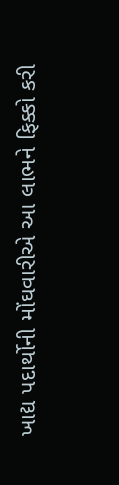ખાદ્ય પદાર્થોની મોંઘવારીએ આ લાભને ફિક્કો કરી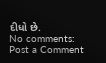દીધો છે.
No comments:
Post a Comment